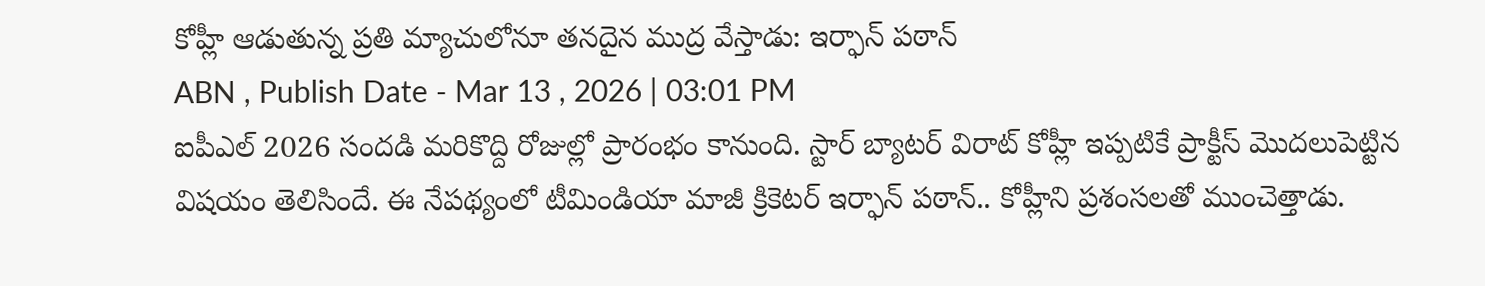కోహ్లీ ఆడుతున్న ప్రతి మ్యాచులోనూ తనదైన ముద్ర వేస్తాడు: ఇర్ఫాన్ పఠాన్
ABN , Publish Date - Mar 13 , 2026 | 03:01 PM
ఐపీఎల్ 2026 సందడి మరికొద్ది రోజుల్లో ప్రారంభం కానుంది. స్టార్ బ్యాటర్ విరాట్ కోహ్లీ ఇప్పటికే ప్రాక్టీస్ మొదలుపెట్టిన విషయం తెలిసిందే. ఈ నేపథ్యంలో టీమిండియా మాజీ క్రికెటర్ ఇర్ఫాన్ పఠాన్.. కోహ్లీని ప్రశంసలతో ముంచెత్తాడు.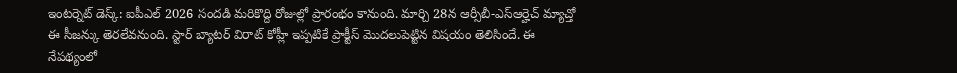ఇంటర్నెట్ డెస్క్: ఐపీఎల్ 2026 సందడి మరికొద్ది రోజుల్లో ప్రారంభం కానుంది. మార్చి 28న ఆర్సీబీ-ఎస్ఆర్హెచ్ మ్యాచ్తో ఈ సీజన్కు తెరలేవనుంది. స్టార్ బ్యాటర్ విరాట్ కోహ్లీ ఇప్పటికే ప్రాక్టీస్ మొదలుపెట్టిన విషయం తెలిసిందే. ఈ నేపథ్యంలో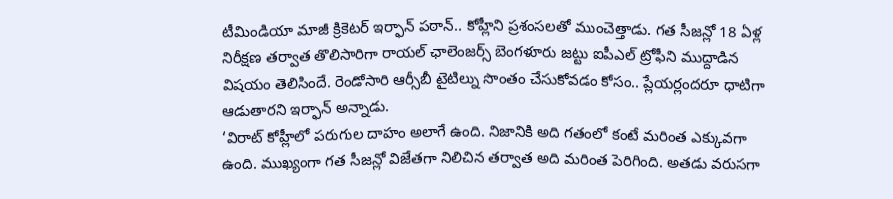టీమిండియా మాజీ క్రికెటర్ ఇర్ఫాన్ పఠాన్.. కోహ్లీని ప్రశంసలతో ముంచెత్తాడు. గత సీజన్లో 18 ఏళ్ల నిరీక్షణ తర్వాత తొలిసారిగా రాయల్ ఛాలెంజర్స్ బెంగళూరు జట్టు ఐపీఎల్ ట్రోఫీని ముద్దాడిన విషయం తెలిసిందే. రెండోసారి ఆర్సీబీ టైటిల్ను సొంతం చేసుకోవడం కోసం.. ప్లేయర్లందరూ ధాటిగా ఆడుతారని ఇర్ఫాన్ అన్నాడు.
‘విరాట్ కోహ్లీలో పరుగుల దాహం అలాగే ఉంది. నిజానికి అది గతంలో కంటే మరింత ఎక్కువగా ఉంది. ముఖ్యంగా గత సీజన్లో విజేతగా నిలిచిన తర్వాత అది మరింత పెరిగింది. అతడు వరుసగా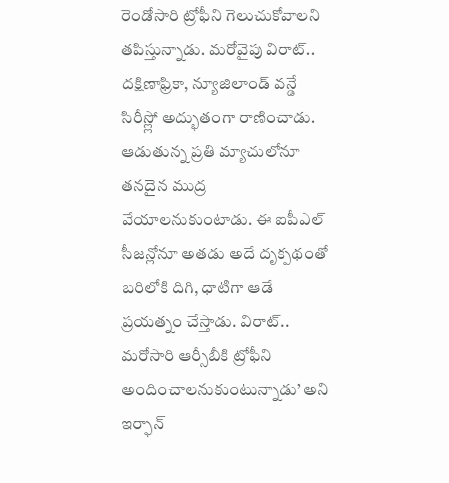రెండోసారి ట్రోఫీని గెలుచుకోవాలని తపిస్తున్నాడు. మరోవైపు విరాట్.. దక్షిణాఫ్రికా, న్యూజిలాండ్ వన్డే సిరీస్ల్లో అద్భుతంగా రాణించాడు. ఆడుతున్న ప్రతి మ్యాచులోనూ తనదైన ముద్ర వేయాలనుకుంటాడు. ఈ ఐపీఎల్ సీజన్లోనూ అతడు అదే దృక్పథంతో బరిలోకి దిగి, ధాటిగా ఆడే ప్రయత్నం చేస్తాడు. విరాట్.. మరోసారి ఆర్సీబీకి ట్రోఫీని అందించాలనుకుంటున్నాడు’ అని ఇర్ఫాన్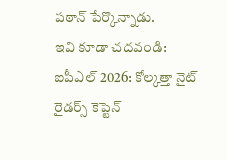పఠాన్ పేర్కొన్నాడు.
ఇవి కూడా చదవండి:
ఐపీఎల్ 2026: కోల్కత్తా నైట్ రైడర్స్ కెప్టెన్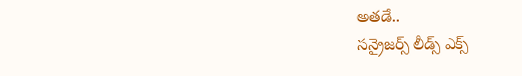అతడే..
సన్రైజర్స్ లీడ్స్ ఎక్స్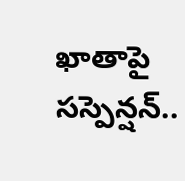ఖాతాపై సస్పెన్షన్..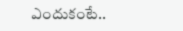ఎందుకంటే..